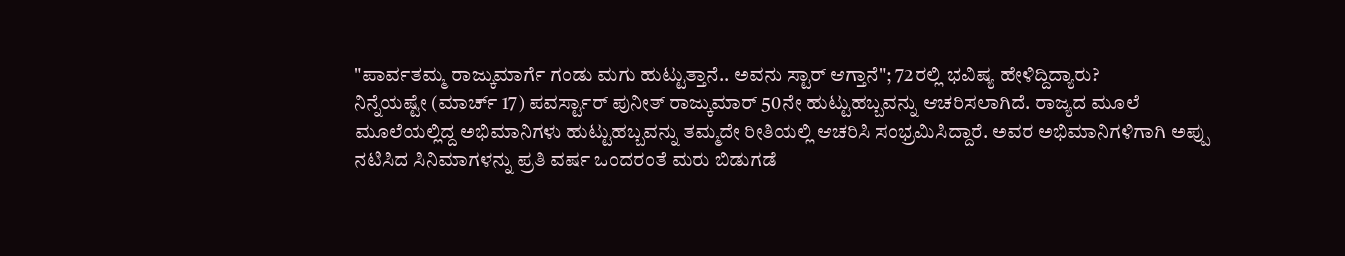"ಪಾರ್ವತಮ್ಮ ರಾಜ್ಕುಮಾರ್ಗೆ ಗಂಡು ಮಗು ಹುಟ್ಟುತ್ತಾನೆ.. ಅವನು ಸ್ಟಾರ್ ಆಗ್ತಾನೆ"; 72ರಲ್ಲಿ ಭವಿಷ್ಯ ಹೇಳಿದ್ದಿದ್ಯಾರು?
ನಿನ್ನೆಯಷ್ಟೇ (ಮಾರ್ಚ್ 17) ಪವರ್ಸ್ಟಾರ್ ಪುನೀತ್ ರಾಜ್ಕುಮಾರ್ 50ನೇ ಹುಟ್ಟುಹಬ್ಬವನ್ನು ಆಚರಿಸಲಾಗಿದೆ. ರಾಜ್ಯದ ಮೂಲೆ ಮೂಲೆಯಲ್ಲಿದ್ದ ಅಭಿಮಾನಿಗಳು ಹುಟ್ಟುಹಬ್ಬವನ್ನು ತಮ್ಮದೇ ರೀತಿಯಲ್ಲಿ ಆಚರಿಸಿ ಸಂಭ್ರಮಿಸಿದ್ದಾರೆ. ಅವರ ಅಭಿಮಾನಿಗಳಿಗಾಗಿ ಅಪ್ಪು ನಟಿಸಿದ ಸಿನಿಮಾಗಳನ್ನು ಪ್ರತಿ ವರ್ಷ ಒಂದರಂತೆ ಮರು ಬಿಡುಗಡೆ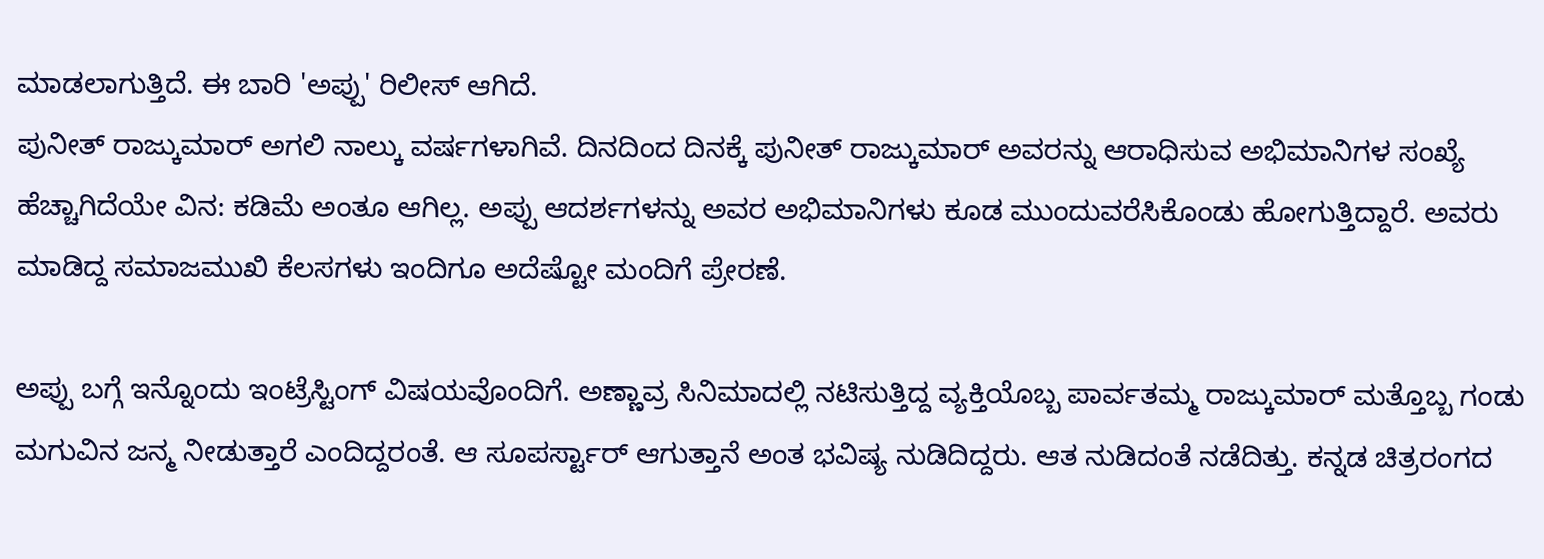ಮಾಡಲಾಗುತ್ತಿದೆ. ಈ ಬಾರಿ 'ಅಪ್ಪು' ರಿಲೀಸ್ ಆಗಿದೆ.
ಪುನೀತ್ ರಾಜ್ಕುಮಾರ್ ಅಗಲಿ ನಾಲ್ಕು ವರ್ಷಗಳಾಗಿವೆ. ದಿನದಿಂದ ದಿನಕ್ಕೆ ಪುನೀತ್ ರಾಜ್ಕುಮಾರ್ ಅವರನ್ನು ಆರಾಧಿಸುವ ಅಭಿಮಾನಿಗಳ ಸಂಖ್ಯೆ ಹೆಚ್ಚಾಗಿದೆಯೇ ವಿನ: ಕಡಿಮೆ ಅಂತೂ ಆಗಿಲ್ಲ. ಅಪ್ಪು ಆದರ್ಶಗಳನ್ನು ಅವರ ಅಭಿಮಾನಿಗಳು ಕೂಡ ಮುಂದುವರೆಸಿಕೊಂಡು ಹೋಗುತ್ತಿದ್ದಾರೆ. ಅವರು ಮಾಡಿದ್ದ ಸಮಾಜಮುಖಿ ಕೆಲಸಗಳು ಇಂದಿಗೂ ಅದೆಷ್ಟೋ ಮಂದಿಗೆ ಪ್ರೇರಣೆ.

ಅಪ್ಪು ಬಗ್ಗೆ ಇನ್ನೊಂದು ಇಂಟ್ರೆಸ್ಟಿಂಗ್ ವಿಷಯವೊಂದಿಗೆ. ಅಣ್ಣಾವ್ರ ಸಿನಿಮಾದಲ್ಲಿ ನಟಿಸುತ್ತಿದ್ದ ವ್ಯಕ್ತಿಯೊಬ್ಬ ಪಾರ್ವತಮ್ಮ ರಾಜ್ಕುಮಾರ್ ಮತ್ತೊಬ್ಬ ಗಂಡು ಮಗುವಿನ ಜನ್ಮ ನೀಡುತ್ತಾರೆ ಎಂದಿದ್ದರಂತೆ. ಆ ಸೂಪರ್ಸ್ಟಾರ್ ಆಗುತ್ತಾನೆ ಅಂತ ಭವಿಷ್ಯ ನುಡಿದಿದ್ದರು. ಆತ ನುಡಿದಂತೆ ನಡೆದಿತ್ತು. ಕನ್ನಡ ಚಿತ್ರರಂಗದ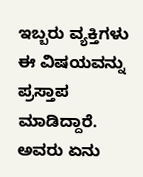ಇಬ್ಬರು ವ್ಯಕ್ತಿಗಳು ಈ ವಿಷಯವನ್ನು ಪ್ರಸ್ತಾಪ ಮಾಡಿದ್ದಾರೆ. ಅವರು ಏನು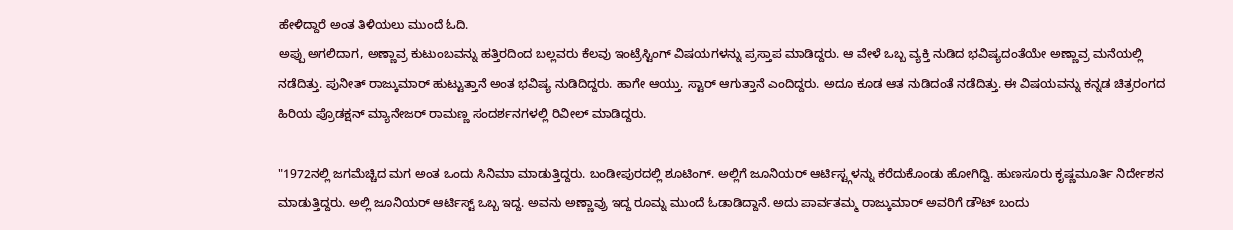ಹೇಳಿದ್ದಾರೆ ಅಂತ ತಿಳಿಯಲು ಮುಂದೆ ಓದಿ.
ಅಪ್ಪು ಅಗಲಿದಾಗ, ಅಣ್ಣಾವ್ರ ಕುಟುಂಬವನ್ನು ಹತ್ತಿರದಿಂದ ಬಲ್ಲವರು ಕೆಲವು ಇಂಟ್ರೆಸ್ಟಿಂಗ್ ವಿಷಯಗಳನ್ನು ಪ್ರಸ್ತಾಪ ಮಾಡಿದ್ದರು. ಆ ವೇಳೆ ಒಬ್ಬ ವ್ಯಕ್ತಿ ನುಡಿದ ಭವಿಷ್ಯದಂತೆಯೇ ಅಣ್ಣಾವ್ರ ಮನೆಯಲ್ಲಿ ನಡೆದಿತ್ತು. ಪುನೀತ್ ರಾಜ್ಕುಮಾರ್ ಹುಟ್ಟುತ್ತಾನೆ ಅಂತ ಭವಿಷ್ಯ ನುಡಿದಿದ್ದರು. ಹಾಗೇ ಆಯ್ತು. ಸ್ಟಾರ್ ಆಗುತ್ತಾನೆ ಎಂದಿದ್ದರು. ಅದೂ ಕೂಡ ಆತ ನುಡಿದಂತೆ ನಡೆದಿತ್ತು. ಈ ವಿಷಯವನ್ನು ಕನ್ನಡ ಚಿತ್ರರಂಗದ ಹಿರಿಯ ಪ್ರೊಡಕ್ಷನ್ ಮ್ಯಾನೇಜರ್ ರಾಮಣ್ಣ ಸಂದರ್ಶನಗಳಲ್ಲಿ ರಿವೀಲ್ ಮಾಡಿದ್ದರು.

"1972ನಲ್ಲಿ ಜಗಮೆಚ್ಚಿದ ಮಗ ಅಂತ ಒಂದು ಸಿನಿಮಾ ಮಾಡುತ್ತಿದ್ದರು. ಬಂಡೀಪುರದಲ್ಲಿ ಶೂಟಿಂಗ್. ಅಲ್ಲಿಗೆ ಜೂನಿಯರ್ ಆರ್ಟಿಸ್ಟ್ಗಳನ್ನು ಕರೆದುಕೊಂಡು ಹೋಗಿದ್ವಿ. ಹುಣಸೂರು ಕೃಷ್ಣಮೂರ್ತಿ ನಿರ್ದೇಶನ ಮಾಡುತ್ತಿದ್ದರು. ಅಲ್ಲಿ ಜೂನಿಯರ್ ಆರ್ಟಿಸ್ಟ್ ಒಬ್ಬ ಇದ್ದ. ಅವನು ಅಣ್ಣಾವ್ರು ಇದ್ದ ರೂಮ್ನ ಮುಂದೆ ಓಡಾಡಿದ್ದಾನೆ. ಅದು ಪಾರ್ವತಮ್ಮ ರಾಜ್ಕುಮಾರ್ ಅವರಿಗೆ ಡೌಟ್ ಬಂದು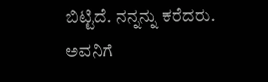ಬಿಟ್ಟಿದೆ. ನನ್ನನ್ನು ಕರೆದರು. ಅವನಿಗೆ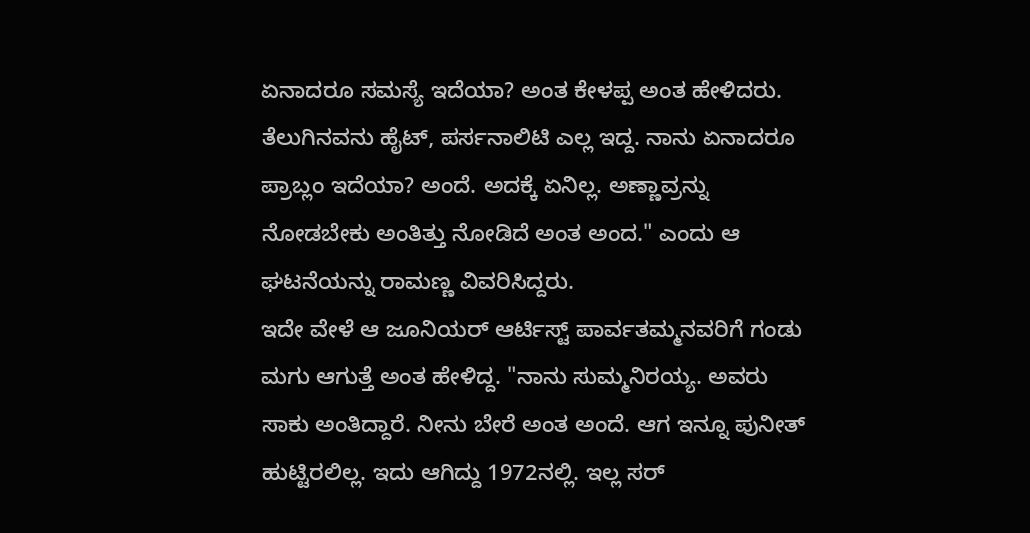ಏನಾದರೂ ಸಮಸ್ಯೆ ಇದೆಯಾ? ಅಂತ ಕೇಳಪ್ಪ ಅಂತ ಹೇಳಿದರು. ತೆಲುಗಿನವನು ಹೈಟ್, ಪರ್ಸನಾಲಿಟಿ ಎಲ್ಲ ಇದ್ದ. ನಾನು ಏನಾದರೂ ಪ್ರಾಬ್ಲಂ ಇದೆಯಾ? ಅಂದೆ. ಅದಕ್ಕೆ ಏನಿಲ್ಲ. ಅಣ್ಣಾವ್ರನ್ನು ನೋಡಬೇಕು ಅಂತಿತ್ತು ನೋಡಿದೆ ಅಂತ ಅಂದ." ಎಂದು ಆ ಘಟನೆಯನ್ನು ರಾಮಣ್ಣ ವಿವರಿಸಿದ್ದರು.
ಇದೇ ವೇಳೆ ಆ ಜೂನಿಯರ್ ಆರ್ಟಿಸ್ಟ್ ಪಾರ್ವತಮ್ಮನವರಿಗೆ ಗಂಡು ಮಗು ಆಗುತ್ತೆ ಅಂತ ಹೇಳಿದ್ದ. "ನಾನು ಸುಮ್ಮನಿರಯ್ಯ. ಅವರು ಸಾಕು ಅಂತಿದ್ದಾರೆ. ನೀನು ಬೇರೆ ಅಂತ ಅಂದೆ. ಆಗ ಇನ್ನೂ ಪುನೀತ್ ಹುಟ್ಟಿರಲಿಲ್ಲ. ಇದು ಆಗಿದ್ದು 1972ನಲ್ಲಿ. ಇಲ್ಲ ಸರ್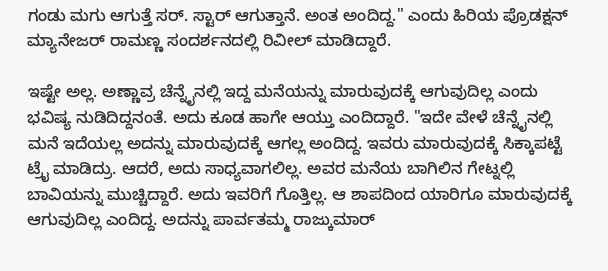ಗಂಡು ಮಗು ಆಗುತ್ತೆ ಸರ್. ಸ್ಟಾರ್ ಆಗುತ್ತಾನೆ. ಅಂತ ಅಂದಿದ್ದ." ಎಂದು ಹಿರಿಯ ಪ್ರೊಡಕ್ಷನ್ ಮ್ಯಾನೇಜರ್ ರಾಮಣ್ಣ ಸಂದರ್ಶನದಲ್ಲಿ ರಿವೀಲ್ ಮಾಡಿದ್ದಾರೆ.

ಇಷ್ಟೇ ಅಲ್ಲ. ಅಣ್ಣಾವ್ರ ಚೆನ್ನೈನಲ್ಲಿ ಇದ್ದ ಮನೆಯನ್ನು ಮಾರುವುದಕ್ಕೆ ಆಗುವುದಿಲ್ಲ ಎಂದು ಭವಿಷ್ಯ ನುಡಿದಿದ್ದನಂತೆ. ಅದು ಕೂಡ ಹಾಗೇ ಆಯ್ತು ಎಂದಿದ್ದಾರೆ. "ಇದೇ ವೇಳೆ ಚೆನ್ನೈನಲ್ಲಿ ಮನೆ ಇದೆಯಲ್ಲ ಅದನ್ನು ಮಾರುವುದಕ್ಕೆ ಆಗಲ್ಲ ಅಂದಿದ್ದ. ಇವರು ಮಾರುವುದಕ್ಕೆ ಸಿಕ್ಕಾಪಟ್ಟೆ ಟ್ರೈ ಮಾಡಿದ್ರು. ಆದರೆ, ಅದು ಸಾಧ್ಯವಾಗಲಿಲ್ಲ. ಅವರ ಮನೆಯ ಬಾಗಿಲಿನ ಗೇಟ್ನಲ್ಲಿ ಬಾವಿಯನ್ನು ಮುಚ್ಚಿದ್ದಾರೆ. ಅದು ಇವರಿಗೆ ಗೊತ್ತಿಲ್ಲ. ಆ ಶಾಪದಿಂದ ಯಾರಿಗೂ ಮಾರುವುದಕ್ಕೆ ಆಗುವುದಿಲ್ಲ ಎಂದಿದ್ದ. ಅದನ್ನು ಪಾರ್ವತಮ್ಮ ರಾಜ್ಕುಮಾರ್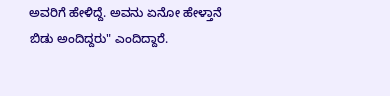ಅವರಿಗೆ ಹೇಳಿದ್ದೆ. ಅವನು ಏನೋ ಹೇಳ್ತಾನೆ ಬಿಡು ಅಂದಿದ್ದರು" ಎಂದಿದ್ದಾರೆ.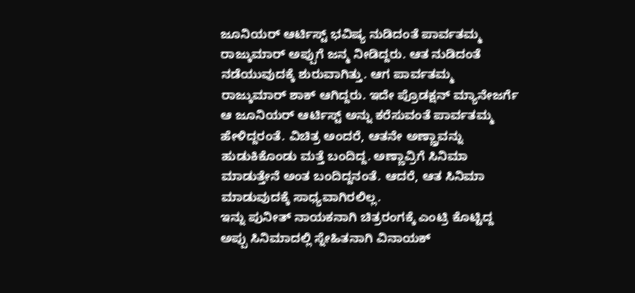ಜೂನಿಯರ್ ಆರ್ಟಿಸ್ಟ್ ಭವಿಷ್ಯ ನುಡಿದಂತೆ ಪಾರ್ವತಮ್ಮ ರಾಜ್ಕುಮಾರ್ ಅಪ್ಪುಗೆ ಜನ್ಮ ನೀಡಿದ್ದರು. ಆತ ನುಡಿದಂತೆ ನಡೆಯುವುದಕ್ಕೆ ಶುರುವಾಗಿತ್ತು. ಆಗ ಪಾರ್ವತಮ್ಮ ರಾಜ್ಕುಮಾರ್ ಶಾಕ್ ಆಗಿದ್ದರು. ಇದೇ ಪ್ರೊಡಕ್ಷನ್ ಮ್ಯಾನೇಜರ್ಗೆ ಆ ಜೂನಿಯರ್ ಆರ್ಟಿಸ್ಟ್ ಅನ್ನು ಕರೆಸುವಂತೆ ಪಾರ್ವತಮ್ಮ ಹೇಳಿದ್ದರಂತೆ. ವಿಚಿತ್ರ ಅಂದರೆ, ಆತನೇ ಅಣ್ಣ್ರಾವನ್ನು ಹುಡುಕಿಕೊಂಡು ಮತ್ತೆ ಬಂದಿದ್ದ. ಅಣ್ಣಾವ್ರಿಗೆ ಸಿನಿಮಾ ಮಾಡುತ್ತೇನೆ ಅಂತ ಬಂದಿದ್ದನಂತೆ. ಆದರೆ, ಆತ ಸಿನಿಮಾ ಮಾಡುವುದಕ್ಕೆ ಸಾಧ್ಯವಾಗಿರಲಿಲ್ಲ.
ಇನ್ನು ಪುನೀತ್ ನಾಯಕನಾಗಿ ಚಿತ್ರರಂಗಕ್ಕೆ ಎಂಟ್ರಿ ಕೊಟ್ಟಿದ್ದ ಅಪ್ಪು ಸಿನಿಮಾದಲ್ಲಿ ಸ್ನೇಹಿತನಾಗಿ ವಿನಾಯಕ್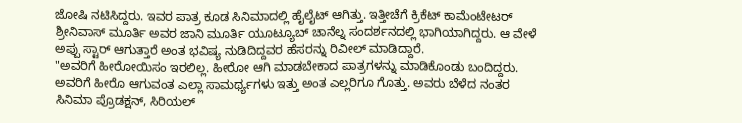ಜೋಷಿ ನಟಿಸಿದ್ದರು. ಇವರ ಪಾತ್ರ ಕೂಡ ಸಿನಿಮಾದಲ್ಲಿ ಹೈಲೈಟ್ ಆಗಿತ್ತು. ಇತ್ತೀಚೆಗೆ ಕ್ರಿಕೆಟ್ ಕಾಮೆಂಟೇಟರ್ ಶ್ರೀನಿವಾಸ್ ಮೂರ್ತಿ ಅವರ ಜಾನಿ ಮೂರ್ತಿ ಯೂಟ್ಯೂಬ್ ಚಾನೆಲ್ನ ಸಂದರ್ಶನದಲ್ಲಿ ಭಾಗಿಯಾಗಿದ್ದರು. ಆ ವೇಳೆ ಅಪ್ಪು ಸ್ಟಾರ್ ಆಗುತ್ತಾರೆ ಅಂತ ಭವಿಷ್ಯ ನುಡಿದಿದ್ದವರ ಹೆಸರನ್ನು ರಿವೀಲ್ ಮಾಡಿದ್ದಾರೆ.
"ಅವರಿಗೆ ಹೀರೋಯಿಸಂ ಇರಲಿಲ್ಲ. ಹೀರೋ ಆಗಿ ಮಾಡಬೇಕಾದ ಪಾತ್ರಗಳನ್ನು ಮಾಡಿಕೊಂಡು ಬಂದಿದ್ದರು. ಅವರಿಗೆ ಹೀರೊ ಆಗುವಂತ ಎಲ್ಲಾ ಸಾಮರ್ಥ್ಯಗಳು ಇತ್ತು ಅಂತ ಎಲ್ಲರಿಗೂ ಗೊತ್ತು. ಅವರು ಬೆಳೆದ ನಂತರ ಸಿನಿಮಾ ಪ್ರೊಡಕ್ಷನ್, ಸಿರಿಯಲ್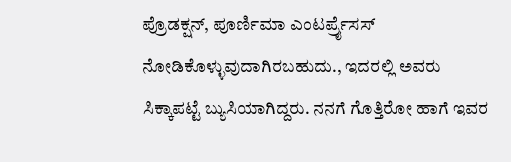ಪ್ರೊಡಕ್ಷನ್, ಪೂರ್ಣಿಮಾ ಎಂಟರ್ಪ್ರೈಸಸ್ ನೋಡಿಕೊಳ್ಳುವುದಾಗಿರಬಹುದು., ಇದರಲ್ಲಿ ಅವರು ಸಿಕ್ಕಾಪಟ್ಟೆ ಬ್ಯುಸಿಯಾಗಿದ್ದರು. ನನಗೆ ಗೊತ್ತಿರೋ ಹಾಗೆ ಇವರ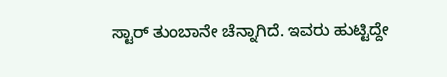ಸ್ಟಾರ್ ತುಂಬಾನೇ ಚೆನ್ನಾಗಿದೆ. ಇವರು ಹುಟ್ಟಿದ್ದೇ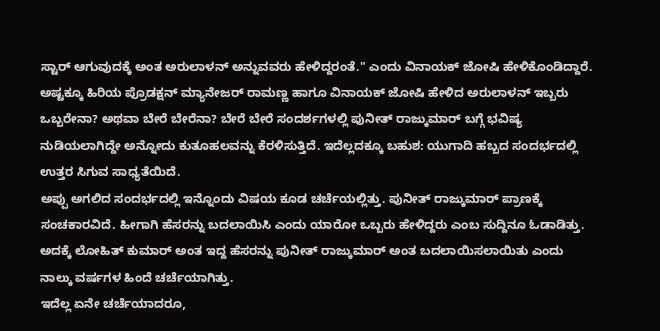ಸ್ಟಾರ್ ಆಗುವುದಕ್ಕೆ ಅಂತ ಅರುಲಾಳನ್ ಅನ್ನುವವರು ಹೇಳಿದ್ದರಂತೆ." ಎಂದು ವಿನಾಯಕ್ ಜೋಷಿ ಹೇಳಿಕೊಂಡಿದ್ದಾರೆ.
ಅಷ್ಟಕ್ಕೂ ಹಿರಿಯ ಪ್ರೊಡಕ್ಷನ್ ಮ್ಯಾನೇಜರ್ ರಾಮಣ್ಣ ಹಾಗೂ ವಿನಾಯಕ್ ಜೋಷಿ ಹೇಳಿದ ಅರುಲಾಳನ್ ಇಬ್ಬರು ಒಬ್ಬರೇನಾ? ಅಥವಾ ಬೇರೆ ಬೇರೆನಾ? ಬೇರೆ ಬೇರೆ ಸಂದರ್ಶಗಳಲ್ಲಿ ಪುನೀತ್ ರಾಜ್ಕುಮಾರ್ ಬಗ್ಗೆ ಭವಿಷ್ಯ ನುಡಿಯಲಾಗಿದ್ದೇ ಅನ್ನೋದು ಕುತೂಹಲವನ್ನು ಕೆರಳಿಸುತ್ತಿದೆ. ಇದೆಲ್ಲದಕ್ಕೂ ಬಹುಶ: ಯುಗಾದಿ ಹಬ್ಬದ ಸಂದರ್ಭದಲ್ಲಿ ಉತ್ತರ ಸಿಗುವ ಸಾಧ್ಯತೆಯಿದೆ.
ಅಪ್ಪು ಅಗಲಿದ ಸಂದರ್ಭದಲ್ಲಿ ಇನ್ನೊಂದು ವಿಷಯ ಕೂಡ ಚರ್ಚೆಯಲ್ಲಿತ್ತು. ಪುನೀತ್ ರಾಜ್ಕುಮಾರ್ ಪ್ರಾಣಕ್ಕೆ ಸಂಚಕಾರವಿದೆ. ಹೀಗಾಗಿ ಹೆಸರನ್ನು ಬದಲಾಯಿಸಿ ಎಂದು ಯಾರೋ ಒಬ್ಬರು ಹೇಳಿದ್ದರು ಎಂಬ ಸುದ್ದಿನೂ ಓಡಾಡಿತ್ತು. ಅದಕ್ಕೆ ಲೋಹಿತ್ ಕುಮಾರ್ ಅಂತ ಇದ್ದ ಹೆಸರನ್ನು ಪುನೀತ್ ರಾಜ್ಕುಮಾರ್ ಅಂತ ಬದಲಾಯಿಸಲಾಯಿತು ಎಂದು ನಾಲ್ಕು ವರ್ಷಗಳ ಹಿಂದೆ ಚರ್ಚೆಯಾಗಿತ್ತು.
ಇದೆಲ್ಲ ಏನೇ ಚರ್ಚೆಯಾದರೂ,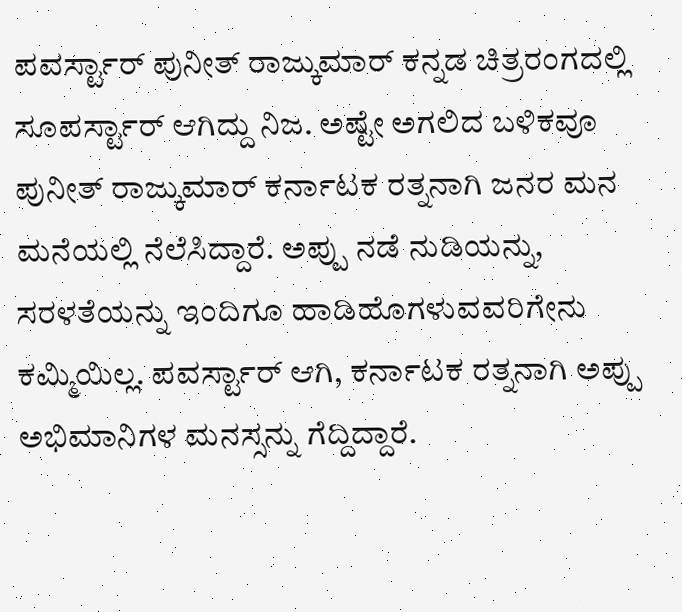ಪವರ್ಸ್ಟಾರ್ ಪುನೀತ್ ರಾಜ್ಕುಮಾರ್ ಕನ್ನಡ ಚಿತ್ರರಂಗದಲ್ಲಿ ಸೂಪರ್ಸ್ಟಾರ್ ಆಗಿದ್ದು ನಿಜ. ಅಷ್ಟೇ ಅಗಲಿದ ಬಳಿಕವೂ ಪುನೀತ್ ರಾಜ್ಕುಮಾರ್ ಕರ್ನಾಟಕ ರತ್ನನಾಗಿ ಜನರ ಮನ ಮನೆಯಲ್ಲಿ ನೆಲೆಸಿದ್ದಾರೆ. ಅಪ್ಪು ನಡೆ ನುಡಿಯನ್ನು, ಸರಳತೆಯನ್ನು ಇಂದಿಗೂ ಹಾಡಿಹೊಗಳುವವರಿಗೇನು ಕಮ್ಮಿಯಿಲ್ಲ. ಪವರ್ಸ್ಟಾರ್ ಆಗಿ, ಕರ್ನಾಟಕ ರತ್ನನಾಗಿ ಅಪ್ಪು ಅಭಿಮಾನಿಗಳ ಮನಸ್ಸನ್ನು ಗೆದ್ದಿದ್ದಾರೆ.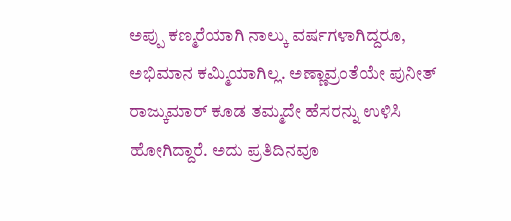ಅಪ್ಪು ಕಣ್ಮರೆಯಾಗಿ ನಾಲ್ಕು ವರ್ಷಗಳಾಗಿದ್ದರೂ, ಅಭಿಮಾನ ಕಮ್ಮಿಯಾಗಿಲ್ಲ. ಅಣ್ಣಾವ್ರಂತೆಯೇ ಪುನೀತ್ ರಾಜ್ಕುಮಾರ್ ಕೂಡ ತಮ್ಮದೇ ಹೆಸರನ್ನು ಉಳಿಸಿ ಹೋಗಿದ್ದಾರೆ. ಅದು ಪ್ರತಿದಿನವೂ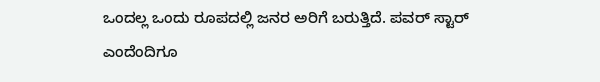ಒಂದಲ್ಲ ಒಂದು ರೂಪದಲ್ಲಿ ಜನರ ಅರಿಗೆ ಬರುತ್ತಿದೆ. ಪವರ್ ಸ್ಟಾರ್ ಎಂದೆಂದಿಗೂ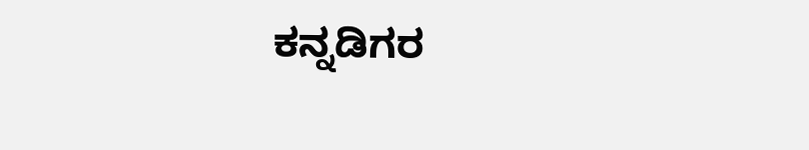ಕನ್ನಡಿಗರ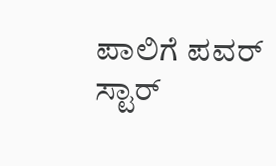ಪಾಲಿಗೆ ಪವರ್ ಸ್ಟಾರ್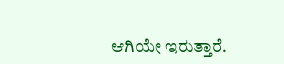ಆಗಿಯೇ ಇರುತ್ತಾರೆ.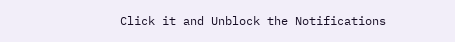Click it and Unblock the Notifications